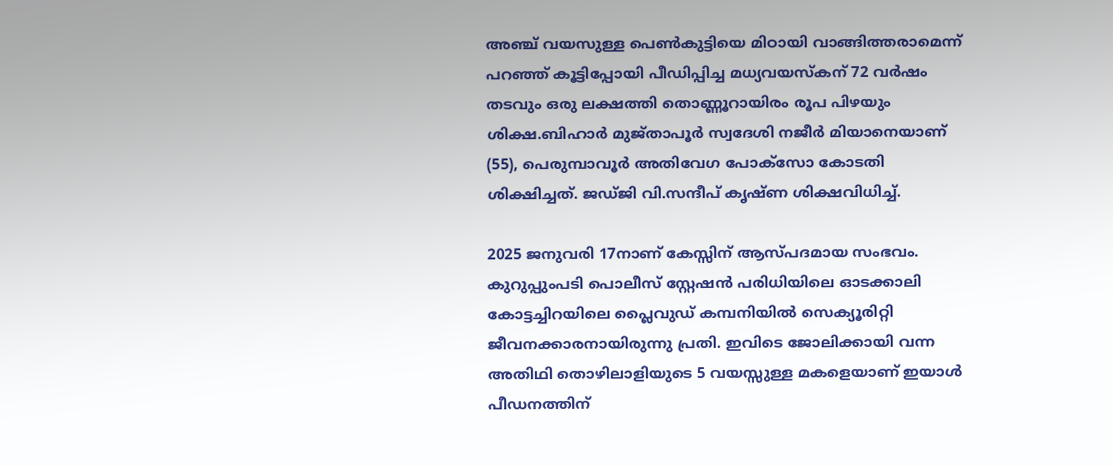അഞ്ച് വയസുള്ള പെണ്‍കുട്ടിയെ മിഠായി വാങ്ങിത്തരാമെന്ന് പറഞ്ഞ് കൂട്ടിപ്പോയി പീഡിപ്പിച്ച മധ്യവയസ്കന് 72 വർഷം തടവും ഒരു ലക്ഷത്തി തൊണ്ണൂറായിരം രൂപ പിഴയും ശിക്ഷ.ബിഹാർ മുജ്താപൂർ സ്വദേശി നജീർ മിയാനെയാണ് (55), പെരുമ്പാവൂർ അതിവേഗ പോക്സോ കോടതി ശിക്ഷിച്ചത്. ജഡ്ജി വി.സന്ദീപ് കൃഷ്ണ ശിക്ഷവിധിച്ച്‌.

2025 ജനുവരി 17നാണ് കേസ്സിന് ആസ്പദമായ സംഭവം. കുറുപ്പുംപടി പൊലീസ് സ്റ്റേഷൻ പരിധിയിലെ ഓടക്കാലി കോട്ടച്ചിറയിലെ പ്ലൈവുഡ് കമ്പനിയില്‍ സെക്യൂരിറ്റി ജീവനക്കാരനായിരുന്നു പ്രതി. ഇവിടെ ജോലിക്കായി വന്ന അതിഥി തൊഴിലാളിയുടെ 5 വയസ്സുള്ള മകളെയാണ് ഇയാള്‍ പീഡനത്തിന്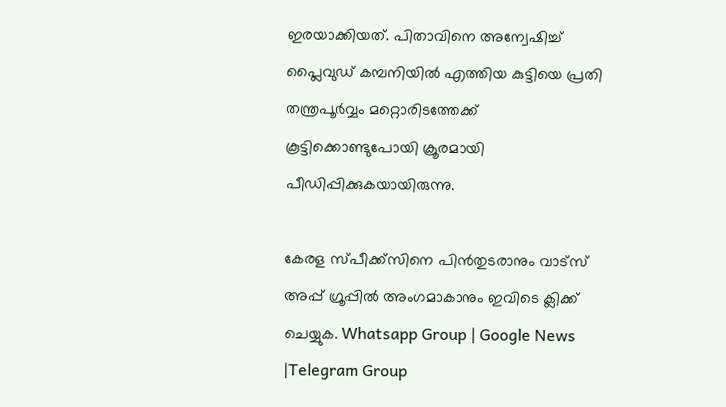ഇരയാക്കിയത്. പിതാവിനെ അന്വേഷിച്ച്‌ പ്ലൈവുഡ് കമ്പനിയില്‍ എത്തിയ കുട്ടിയെ പ്രതി തന്ത്രപൂർവ്വം മറ്റൊരിടത്തേക്ക് കൂട്ടിക്കൊണ്ടുപോയി ക്രൂരമായി പീഡിപ്പിക്കുകയായിരുന്നു.

കേരള സ്പീക്ക്സിനെ പിൻതുടരാനും വാട്സ് അപ്പ് ഗ്രൂപ്പിൽ അംഗമാകാനും ഇവിടെ ക്ലിക്ക് ചെയ്യുക. Whatsapp Group | Google News |Telegram Group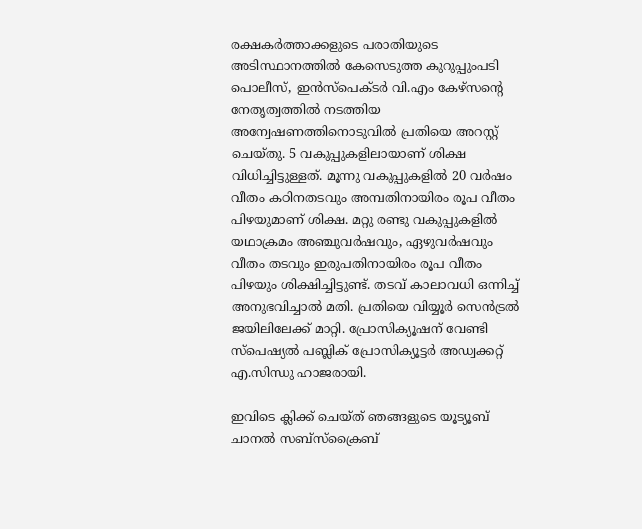രക്ഷകർത്താക്കളുടെ പരാതിയുടെ അടിസ്ഥാനത്തില്‍ കേസെടുത്ത കുറുപ്പുംപടി പൊലീസ്, ഇൻസ്‌പെക്ടർ വി.എം കേഴ്സന്റെ നേതൃത്വത്തില്‍ നടത്തിയ അന്വേഷണത്തിനൊടുവില്‍ പ്രതിയെ അറസ്റ്റ് ചെയ്തു. 5 വകുപ്പുകളിലായാണ് ശിക്ഷ വിധിച്ചിട്ടുള്ളത്. മൂന്നു വകുപ്പുകളില്‍ 20 വർഷം വീതം കഠിനതടവും അമ്പതിനായിരം രൂപ വീതം പിഴയുമാണ് ശിക്ഷ. മറ്റു രണ്ടു വകുപ്പുകളില്‍ യഥാക്രമം അഞ്ചുവർഷവും, ഏഴുവർഷവും വീതം തടവും ഇരുപതിനായിരം രൂപ വീതം പിഴയും ശിക്ഷിച്ചിട്ടുണ്ട്. തടവ് കാലാവധി ഒന്നിച്ച്‌ അനുഭവിച്ചാല്‍ മതി. പ്രതിയെ വിയ്യൂർ സെൻട്രല്‍ ജയിലിലേക്ക് മാറ്റി. പ്രോസിക്യൂഷന് വേണ്ടി സ്പെഷ്യല്‍ പബ്ലിക് പ്രോസിക്യൂട്ടർ അഡ്വക്കറ്റ് എ.സിന്ധു ഹാജരായി.

ഇവിടെ ക്ലിക്ക് ചെയ്ത് ഞങ്ങളുടെ യൂട്യൂബ് ചാനൽ സബ്സ്ക്രൈബ്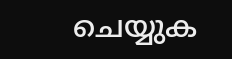ചെയ്യുക